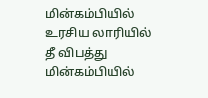மின்கம்பியில் உரசிய லாரியில் தீ விபத்து
மின்கம்பியில்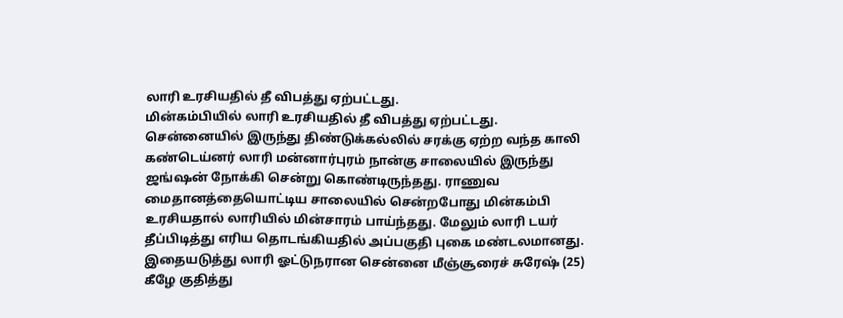லாரி உரசியதில் தீ விபத்து ஏற்பட்டது.
மின்கம்பியில் லாரி உரசியதில் தீ விபத்து ஏற்பட்டது.
சென்னையில் இருந்து திண்டுக்கல்லில் சரக்கு ஏற்ற வந்த காலி கண்டெய்னர் லாரி மன்னார்புரம் நான்கு சாலையில் இருந்து ஜங்ஷன் நோக்கி சென்று கொண்டிருந்தது. ராணுவ மைதானத்தையொட்டிய சாலையில் சென்றபோது மின்கம்பி உரசியதால் லாரியில் மின்சாரம் பாய்ந்தது. மேலும் லாரி டயர் தீப்பிடித்து எரிய தொடங்கியதில் அப்பகுதி புகை மண்டலமானது.
இதையடுத்து லாரி ஓட்டுநரான சென்னை மீஞ்சூரைச் சுரேஷ் (25) கீழே குதித்து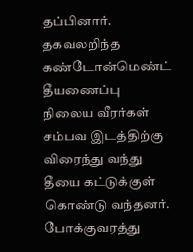தப்பினார்.
தகவலறிந்த கண்டோன்மெண்ட் தீயணைப்பு நிலைய வீரர்கள் சம்பவ இடத்திற்கு விரைந்து வந்து தீயை கட்டுக்குள் கொண்டு வந்தனர். போக்குவரத்து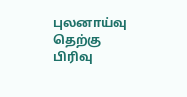புலனாய்வு தெற்கு பிரிவு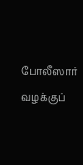போலீஸார் வழக்குப்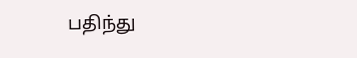பதிந்து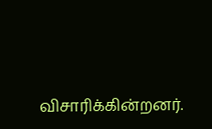விசாரிக்கின்றனர்.